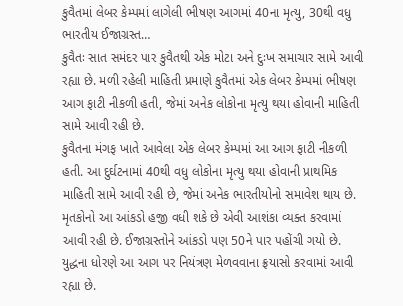કુવૈતમાં લેબર કેમ્પમાં લાગેલી ભીષણ આગમાં 40ના મૃત્યુ, 30થી વધુ ભારતીય ઈજાગ્રસ્ત…
કુવૈતઃ સાત સમંદર પાર કુવૈતથી એક મોટા અને દુઃખ સમાચાર સામે આવી રહ્યા છે. મળી રહેલી માહિતી પ્રમાણે કુવૈતમાં એક લેબર કેમ્પમાં ભીષણ આગ ફાટી નીકળી હતી, જેમાં અનેક લોકોના મૃત્યુ થયા હોવાની માહિતી સામે આવી રહી છે.
કુવૈતના મંગફ ખાતે આવેલા એક લેબર કેમ્પમાં આ આગ ફાટી નીકળી હતી. આ દુર્ઘટનામાં 40થી વધુ લોકોના મૃત્યુ થયા હોવાની પ્રાથમિક માહિતી સામે આવી રહી છે, જેમાં અનેક ભારતીયોનો સમાવેશ થાય છે. મૃતકોનો આ આંકડો હજી વધી શકે છે એવી આશંકા વ્યક્ત કરવામાં આવી રહી છે. ઈજાગ્રસ્તોને આંકડો પણ 50ને પાર પહોંચી ગયો છે. યુદ્ધના ધોરણે આ આગ પર નિયંત્રણ મેળવવાના ફ્રયાસો કરવામાં આવી રહ્યા છે.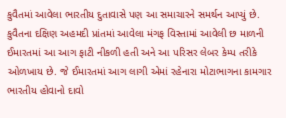કુવૈતમાં આવેલા ભારતીય દુતાવાસે પણ આ સમાચારને સમર્થન આપ્યું છે.
કુવૈતના દક્ષિણ અહમદી પ્રાંતમાં આવેલા મંગફ વિસ્તામાં આવેલી છ માળની ઈમારતમાં આ આગ ફાટી નીકળી હતી અને આ પરિસર લેબર કેમ્પ તરીકે ઓળખાય છે. જે ઈમારતમાં આગ લાગી એમાં રહેનારા મોટાભાગના કામગાર ભારતીય હોવાનો દાવો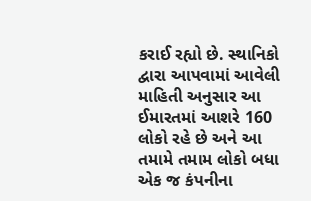કરાઈ રહ્યો છે. સ્થાનિકો દ્વારા આપવામાં આવેલી માહિતી અનુસાર આ ઈમારતમાં આશરે 160 લોકો રહે છે અને આ તમામે તમામ લોકો બધા એક જ કંપનીના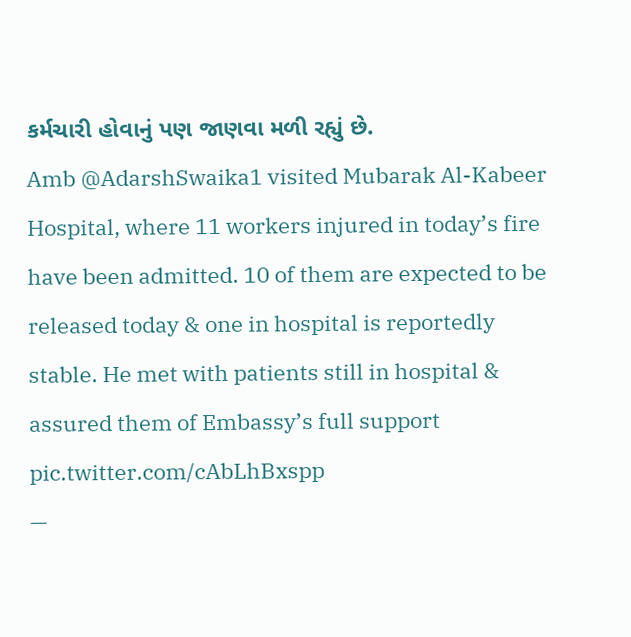કર્મચારી હોવાનું પણ જાણવા મળી રહ્યું છે.
Amb @AdarshSwaika1 visited Mubarak Al-Kabeer Hospital, where 11 workers injured in today’s fire have been admitted. 10 of them are expected to be released today & one in hospital is reportedly stable. He met with patients still in hospital & assured them of Embassy’s full support pic.twitter.com/cAbLhBxspp
—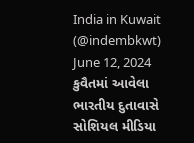India in Kuwait (@indembkwt) June 12, 2024
કુવૈતમાં આવેલા ભારતીય દુતાવાસે સોશિયલ મીડિયા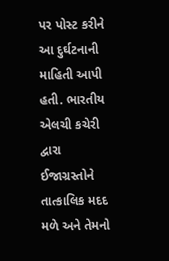પર પોસ્ટ કરીને આ દુર્ઘટનાની માહિતી આપી હતી. ભારતીય એલચી કચેરી દ્વારા ઈજાગ્રસ્તોને તાત્કાલિક મદદ મળે અને તેમનો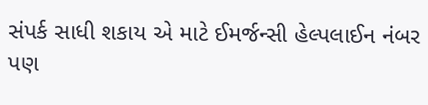સંપર્ક સાધી શકાય એ માટે ઈમર્જન્સી હેલ્પલાઈન નંબર પણ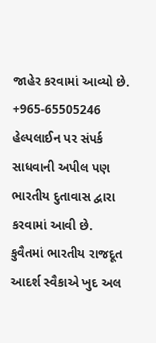જાહેર કરવામાં આવ્યો છે. +965-65505246 હેલ્પલાઈન પર સંપર્ક સાધવાની અપીલ પણ ભારતીય દુતાવાસ દ્વારા કરવામાં આવી છે.
કુવૈતમાં ભારતીય રાજદૂત આદર્શ સ્વૈકાએ ખુદ અલ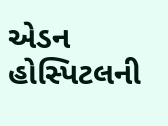એડન હોસ્પિટલની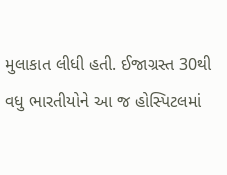મુલાકાત લીધી હતી. ઈજાગ્રસ્ત 30થી વધુ ભારતીયોને આ જ હોસ્પિટલમાં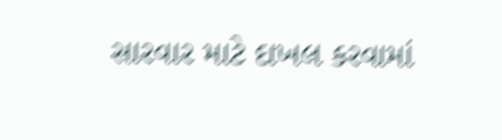સારવાર માટે દાખલ કરવામાં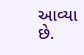આવ્યા છે.